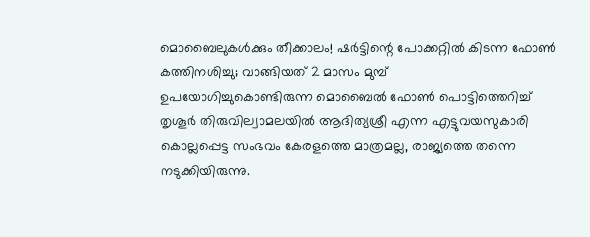മൊബൈലുകൾക്കും തീക്കാലം! ഷർട്ടിന്റെ പോക്കറ്റിൽ കിടന്ന ഫോൺ കത്തിനശിച്ചു; വാങ്ങിയത് 2 മാസം മുമ്പ്
ഉപയോഗിച്ചുകൊണ്ടിരുന്ന മൊബൈൽ ഫോൺ പൊട്ടിത്തെറിച്ച് തൃശൂർ തിരുവില്വാമലയിൽ ആദിത്യശ്രീ എന്ന എട്ടുവയസുകാരി കൊല്ലപ്പെട്ട സംഭവം കേരളത്തെ മാത്രമല്ല, രാജ്യത്തെ തന്നെ നടുക്കിയിരുന്നു.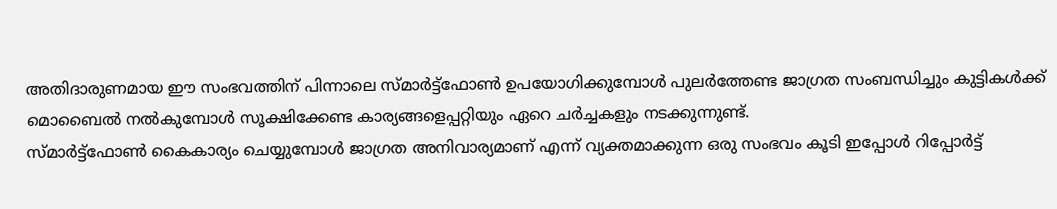അതിദാരുണമായ ഈ സംഭവത്തിന് പിന്നാലെ സ്മാർട്ട്ഫോൺ ഉപയോഗിക്കുമ്പോൾ പുലർത്തേണ്ട ജാഗ്രത സംബന്ധിച്ചും കുട്ടികൾക്ക് മൊബൈൽ നൽകുമ്പോൾ സൂക്ഷിക്കേണ്ട കാര്യങ്ങളെപ്പറ്റിയും ഏറെ ചർച്ചകളും നടക്കുന്നുണ്ട്.
സ്മാർട്ട്ഫോൺ കൈകാര്യം ചെയ്യുമ്പോൾ ജാഗ്രത അനിവാര്യമാണ് എന്ന് വ്യക്തമാക്കുന്ന ഒരു സംഭവം കൂടി ഇപ്പോൾ റിപ്പോർട്ട്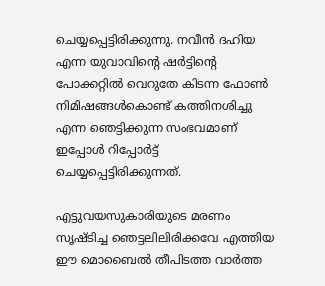ചെയ്യപ്പെട്ടിരിക്കുന്നു. നവീൻ ദഹിയ എന്ന യുവാവിന്റെ ഷർട്ടിന്റെ പോക്കറ്റിൽ വെറുതേ കിടന്ന ഫോൺ നിമിഷങ്ങൾകൊണ്ട് കത്തിനശിച്ചു എന്ന ഞെട്ടിക്കുന്ന സംഭവമാണ് ഇപ്പോൾ റിപ്പോർട്ട് ചെയ്യപ്പെട്ടിരിക്കുന്നത്.

എട്ടുവയസുകാരിയുടെ മരണം സൃഷ്ടിച്ച ഞെട്ടലിലിരിക്കവേ എത്തിയ ഈ മൊബൈൽ തീപിടത്ത വാർത്ത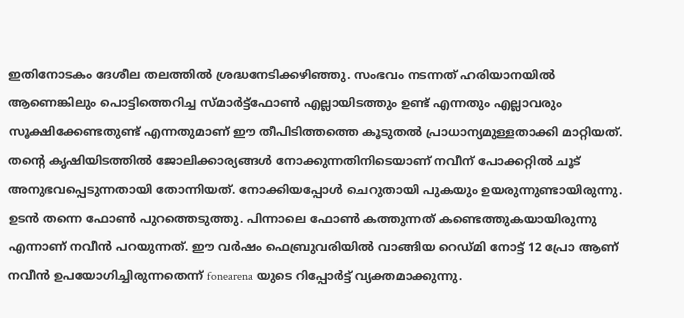ഇതിനോടകം ദേശീല തലത്തിൽ ശ്രദ്ധനേടിക്കഴിഞ്ഞു. സംഭവം നടന്നത് ഹരിയാനയിൽ ആണെങ്കിലും പൊട്ടിത്തെറിച്ച സ്മാർട്ട്ഫോൺ എല്ലായിടത്തും ഉണ്ട് എന്നതും എല്ലാവരും സൂക്ഷിക്കേണ്ടതുണ്ട് എന്നതുമാണ് ഈ തീപിടിത്തത്തെ കൂടുതൽ പ്രാധാന്യമുള്ളതാക്കി മാറ്റിയത്.
തന്റെ കൃഷിയിടത്തിൽ ജോലിക്കാര്യങ്ങൾ നോക്കുന്നതിനിടെയാണ് നവീന് പോക്കറ്റിൽ ചൂട് അനുഭവപ്പെടുന്നതായി തോന്നിയത്. നോക്കിയപ്പോൾ ചെറുതായി പുകയും ഉയരുന്നുണ്ടായിരുന്നു. ഉടൻ തന്നെ ഫോൺ പുറത്തെടുത്തു. പിന്നാലെ ഫോൺ കത്തുന്നത് കണ്ടെത്തുകയായിരുന്നു എന്നാണ് നവീൻ പറയുന്നത്. ഈ വർഷം ഫെബ്രുവരിയിൽ വാങ്ങിയ റെഡ്മി നോട്ട് 12 പ്രോ ആണ് നവീൻ ഉപയോഗിച്ചിരുന്നതെന്ന് fonearena യുടെ റിപ്പോർട്ട് വ്യക്തമാക്കുന്നു.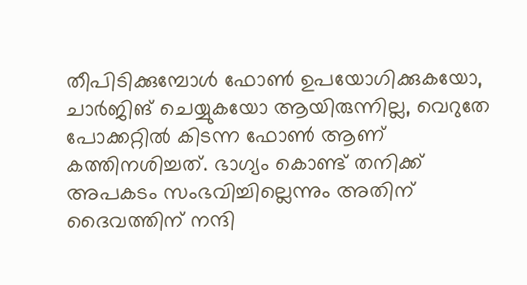തീപിടിക്കുമ്പോൾ ഫോൺ ഉപയോഗിക്കുകയോ, ചാർജിങ് ചെയ്യുകയോ ആയിരുന്നില്ല, വെറുതേ പോക്കറ്റിൽ കിടന്ന ഫോൺ ആണ് കത്തിനശിച്ചത്. ഭാഗ്യം കൊണ്ട് തനിക്ക് അപകടം സംഭവിച്ചില്ലെന്നും അതിന് ദൈവത്തിന് നന്ദി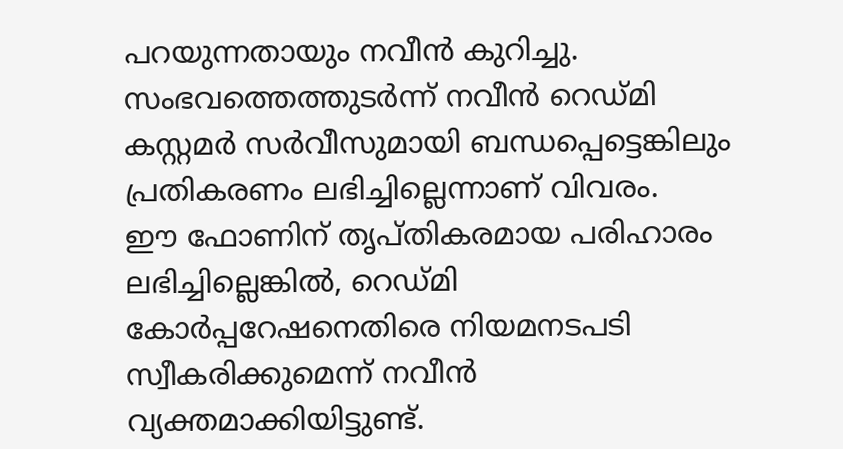പറയുന്നതായും നവീൻ കുറിച്ചു. സംഭവത്തെത്തുടർന്ന് നവീൻ റെഡ്മി കസ്റ്റമർ സർവീസുമായി ബന്ധപ്പെട്ടെങ്കിലും പ്രതികരണം ലഭിച്ചില്ലെന്നാണ് വിവരം.
ഈ ഫോണിന് തൃപ്തികരമായ പരിഹാരം ലഭിച്ചില്ലെങ്കിൽ, റെഡ്മി കോർപ്പറേഷനെതിരെ നിയമനടപടി സ്വീകരിക്കുമെന്ന് നവീൻ വ്യക്തമാക്കിയിട്ടുണ്ട്.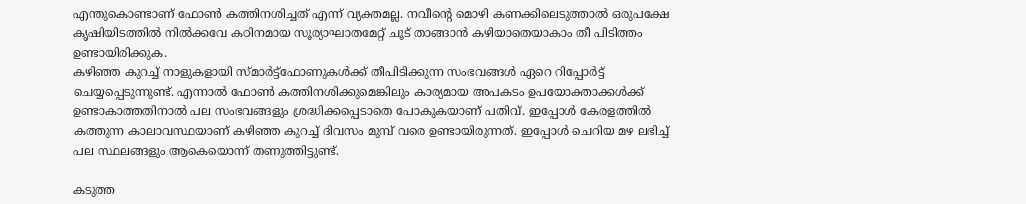എന്തുകൊണ്ടാണ് ഫോൺ കത്തിനശിച്ചത് എന്ന് വ്യക്തമല്ല. നവീന്റെ മൊഴി കണക്കിലെടുത്താൽ ഒരുപക്ഷേ കൃഷിയിടത്തിൽ നിൽക്കവേ കഠിനമായ സൂര്യാഘാതമേറ്റ് ചൂട് താങ്ങാൻ കഴിയാതെയാകാം തീ പിടിത്തം ഉണ്ടായിരിക്കുക.
കഴിഞ്ഞ കുറച്ച് നാളുകളായി സ്മാർട്ട്ഫോണുകൾക്ക് തീപിടിക്കുന്ന സംഭവങ്ങൾ ഏറെ റിപ്പോർട്ട് ചെയ്യപ്പെടുന്നുണ്ട്. എന്നാൽ ഫോൺ കത്തിനശിക്കുമെങ്കിലും കാര്യമായ അപകടം ഉപയോക്താക്കൾക്ക് ഉണ്ടാകാത്തതിനാൽ പല സംഭവങ്ങളും ശ്രദ്ധിക്കപ്പെടാതെ പോകുകയാണ് പതിവ്. ഇപ്പോൾ കേരളത്തിൽ കത്തുന്ന കാലാവസ്ഥയാണ് കഴിഞ്ഞ കുറച്ച് ദിവസം മുമ്പ് വരെ ഉണ്ടായിരുന്നത്. ഇപ്പോൾ ചെറിയ മഴ ലഭിച്ച് പല സ്ഥലങ്ങളും ആകെയൊന്ന് തണുത്തിട്ടുണ്ട്.

കടുത്ത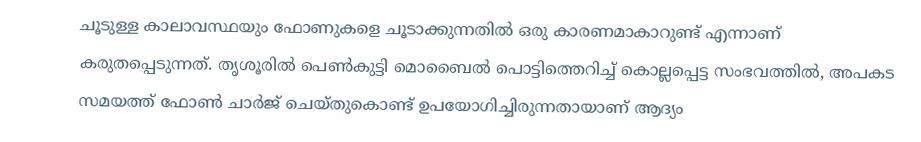ചൂടുള്ള കാലാവസ്ഥയും ഫോണുകളെ ചൂടാക്കുന്നതിൽ ഒരു കാരണമാകാറുണ്ട് എന്നാണ് കരുതപ്പെടുന്നത്. തൃശൂരിൽ പെൺകുട്ടി മൊബൈൽ പൊട്ടിത്തെറിച്ച് കൊല്ലപ്പെട്ട സംഭവത്തിൽ, അപകട സമയത്ത് ഫോൺ ചാർജ് ചെയ്തുകൊണ്ട് ഉപയോഗിച്ചിരുന്നതായാണ് ആദ്യം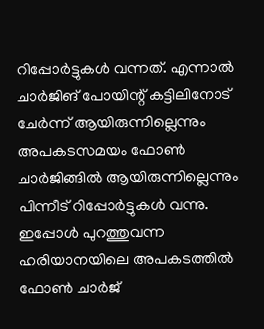റിപ്പോർട്ടുകൾ വന്നത്. എന്നാൽ ചാർജിങ് പോയിന്റ് കട്ടിലിനോട് ചേർന്ന് ആയിരുന്നില്ലെന്നും അപകടസമയം ഫോൺ ചാർജിങ്ങിൽ ആയിരുന്നില്ലെന്നും പിന്നീട് റിപ്പോർട്ടുകൾ വന്നു.
ഇപ്പോൾ പുറത്തുവന്ന ഹരിയാനയിലെ അപകടത്തിൽ ഫോൺ ചാർജ്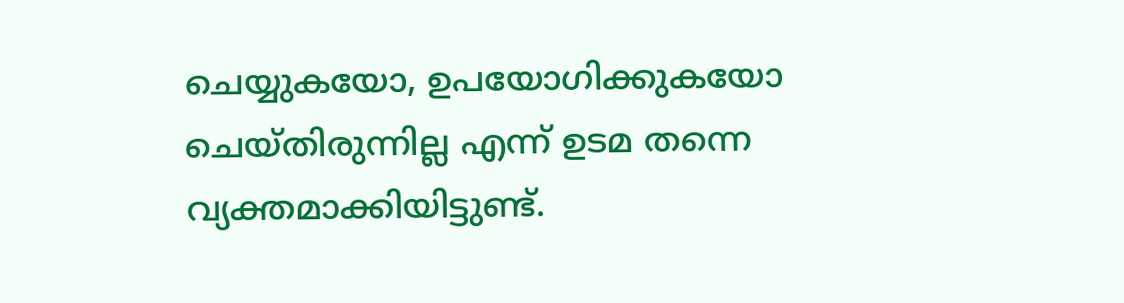ചെയ്യുകയോ, ഉപയോഗിക്കുകയോ ചെയ്തിരുന്നില്ല എന്ന് ഉടമ തന്നെ വ്യക്തമാക്കിയിട്ടുണ്ട്.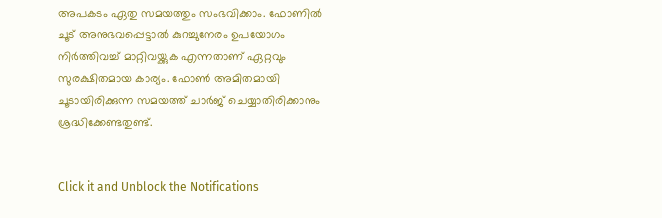അപകടം ഏതു സമയത്തും സംഭവിക്കാം. ഫോണിൽ ചൂട് അനുഭവപ്പെട്ടാൽ കുറച്ചുനേരം ഉപയോഗം നിർത്തിവച്ച് മാറ്റിവയ്ക്കുക എന്നതാണ് ഏറ്റവും സുരക്ഷിതമായ കാര്യം. ഫോൺ അമിതമായി ചൂടായിരിക്കുന്ന സമയത്ത് ചാർജ് ചെയ്യാതിരിക്കാനും ശ്രദ്ധിക്കേണ്ടതുണ്ട്.


Click it and Unblock the Notifications